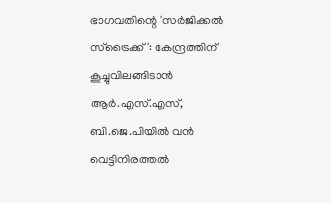ഭാഗവതിന്റെ 'സര്‍ജിക്കല്‍ സ്‌ട്രൈക്ക്': കേന്ദ്രത്തിന് കൂച്ചുവിലങ്ങിടാന്‍ ആര്‍.എസ്.എസ്, ബി.ജെ.പിയില്‍ വന്‍ വെട്ടിനിരത്തല്‍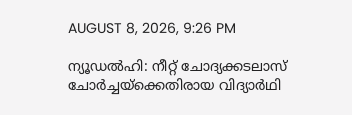AUGUST 8, 2026, 9:26 PM

ന്യൂഡല്‍ഹി: നീറ്റ് ചോദ്യക്കടലാസ് ചോര്‍ച്ചയ്ക്കെതിരായ വിദ്യാര്‍ഥി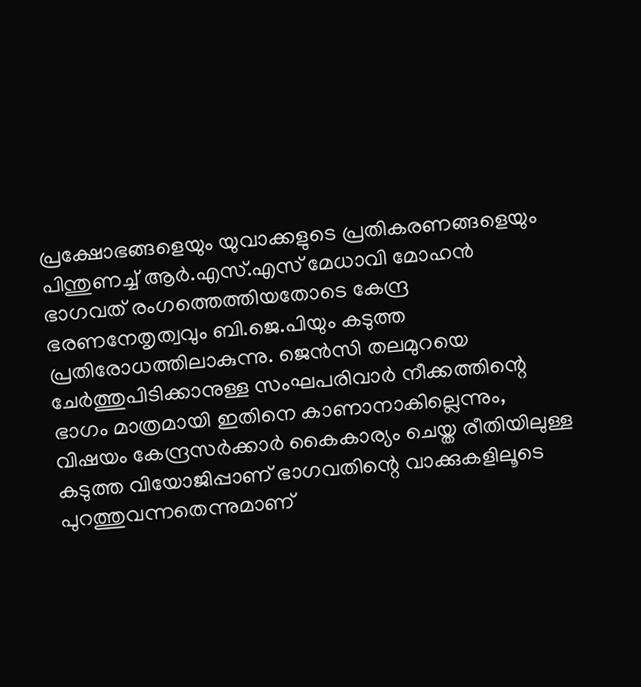പ്രക്ഷോഭങ്ങളെയും യുവാക്കളുടെ പ്രതികരണങ്ങളെയും പിന്തുണച്ച് ആര്‍.എസ്.എസ് മേധാവി മോഹന്‍ ഭാഗവത് രംഗത്തെത്തിയതോടെ കേന്ദ്ര ഭരണനേതൃത്വവും ബി.ജെ.പിയും കടുത്ത പ്രതിരോധത്തിലാകുന്നു. ജെന്‍സി തലമുറയെ ചേര്‍ത്തുപിടിക്കാനുള്ള സംഘപരിവാര്‍ നീക്കത്തിന്റെ ഭാഗം മാത്രമായി ഇതിനെ കാണാനാകില്ലെന്നും, വിഷയം കേന്ദ്രസര്‍ക്കാര്‍ കൈകാര്യം ചെയ്ത രീതിയിലുള്ള കടുത്ത വിയോജിപ്പാണ് ഭാഗവതിന്റെ വാക്കുകളിലൂടെ പുറത്തുവന്നതെന്നുമാണ്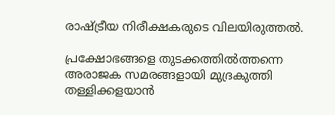രാഷ്ട്രീയ നിരീക്ഷകരുടെ വിലയിരുത്തല്‍.

പ്രക്ഷോഭങ്ങളെ തുടക്കത്തില്‍ത്തന്നെ അരാജക സമരങ്ങളായി മുദ്രകുത്തി തള്ളിക്കളയാന്‍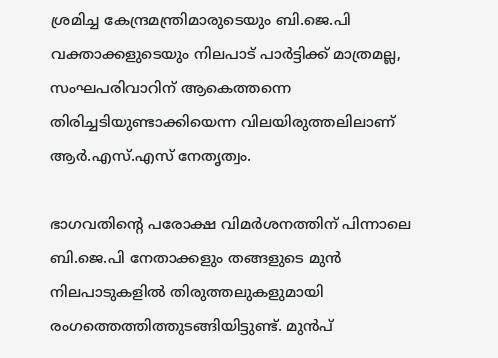ശ്രമിച്ച കേന്ദ്രമന്ത്രിമാരുടെയും ബി.ജെ.പി വക്താക്കളുടെയും നിലപാട് പാര്‍ട്ടിക്ക് മാത്രമല്ല, സംഘപരിവാറിന് ആകെത്തന്നെ തിരിച്ചടിയുണ്ടാക്കിയെന്ന വിലയിരുത്തലിലാണ് ആര്‍.എസ്.എസ് നേതൃത്വം.

ഭാഗവതിന്റെ പരോക്ഷ വിമര്‍ശനത്തിന് പിന്നാലെ ബി.ജെ.പി നേതാക്കളും തങ്ങളുടെ മുന്‍ നിലപാടുകളില്‍ തിരുത്തലുകളുമായി രംഗത്തെത്തിത്തുടങ്ങിയിട്ടുണ്ട്. മുന്‍പ്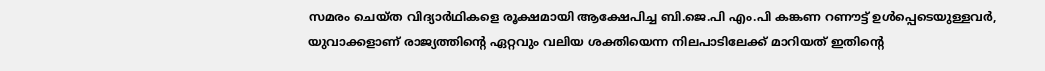സമരം ചെയ്ത വിദ്യാര്‍ഥികളെ രൂക്ഷമായി ആക്ഷേപിച്ച ബി.ജെ.പി എം.പി കങ്കണ റണൗട്ട് ഉള്‍പ്പെടെയുള്ളവര്‍, യുവാക്കളാണ് രാജ്യത്തിന്റെ ഏറ്റവും വലിയ ശക്തിയെന്ന നിലപാടിലേക്ക് മാറിയത് ഇതിന്റെ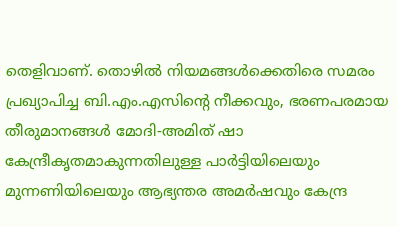തെളിവാണ്. തൊഴില്‍ നിയമങ്ങള്‍ക്കെതിരെ സമരം പ്രഖ്യാപിച്ച ബി.എം.എസിന്റെ നീക്കവും, ഭരണപരമായ തീരുമാനങ്ങള്‍ മോദി-അമിത് ഷാ കേന്ദ്രീകൃതമാകുന്നതിലുള്ള പാര്‍ട്ടിയിലെയും മുന്നണിയിലെയും ആഭ്യന്തര അമര്‍ഷവും കേന്ദ്ര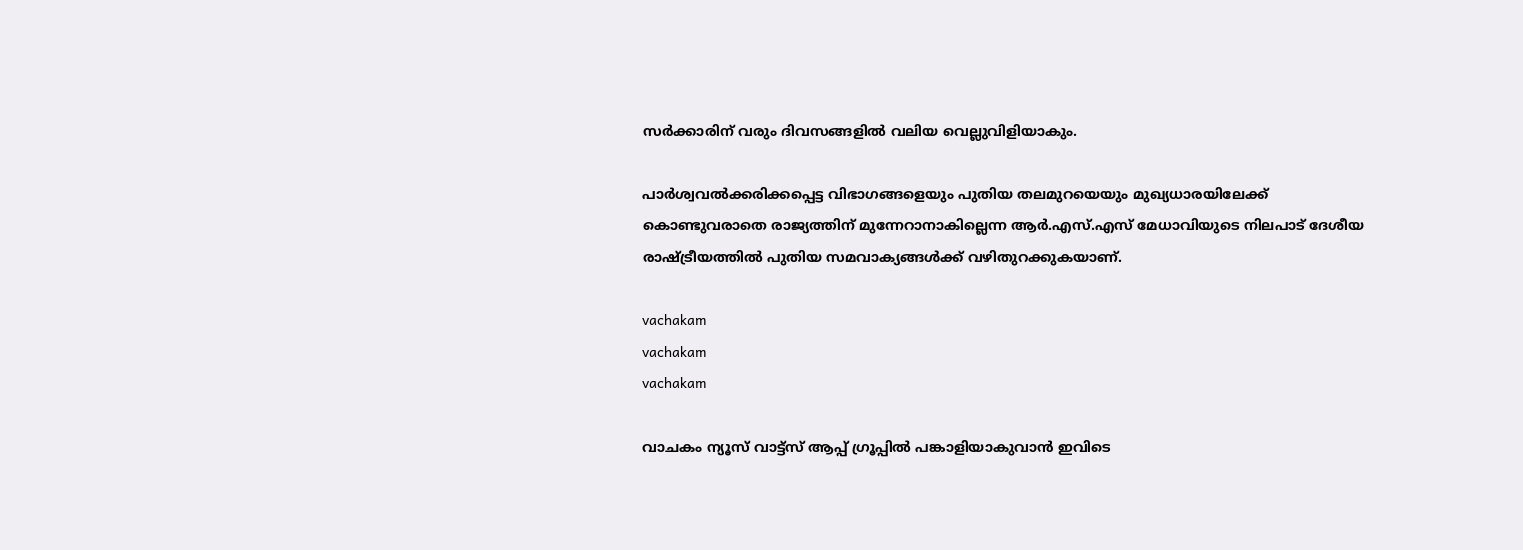സര്‍ക്കാരിന് വരും ദിവസങ്ങളില്‍ വലിയ വെല്ലുവിളിയാകും.

പാര്‍ശ്വവല്‍ക്കരിക്കപ്പെട്ട വിഭാഗങ്ങളെയും പുതിയ തലമുറയെയും മുഖ്യധാരയിലേക്ക് കൊണ്ടുവരാതെ രാജ്യത്തിന് മുന്നേറാനാകില്ലെന്ന ആര്‍.എസ്.എസ് മേധാവിയുടെ നിലപാട് ദേശീയ രാഷ്ട്രീയത്തില്‍ പുതിയ സമവാക്യങ്ങള്‍ക്ക് വഴിതുറക്കുകയാണ്.

vachakam
vachakam
vachakam

വാചകം ന്യൂസ് വാട്ട്സ് ആപ്പ് ഗ്രൂപ്പിൽ പങ്കാളിയാകുവാൻ ഇവിടെ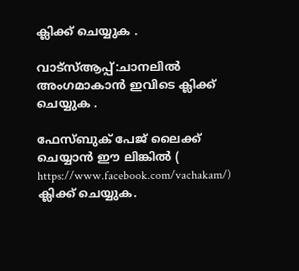ക്ലിക്ക് ചെയ്യുക .

വാട്സ്ആപ്പ്:ചാനലിൽ അംഗമാകാൻ ഇവിടെ ക്ലിക്ക് ചെയ്യുക .

ഫേസ്ബുക് പേജ് ലൈക്ക് ചെയ്യാൻ ഈ ലിങ്കിൽ (
https://www.facebook.com/vachakam/) ക്ലിക്ക് ചെയ്യുക.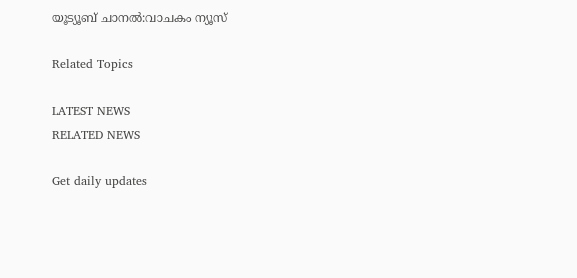യൂട്യൂബ് ചാനൽ:വാചകം ന്യൂസ്

Related Topics

LATEST NEWS
RELATED NEWS

Get daily updates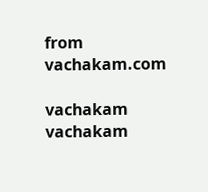from vachakam.com

vachakam
vachakam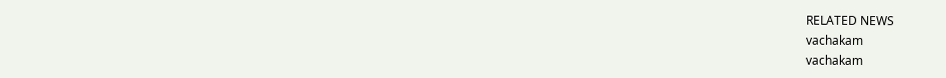RELATED NEWS
vachakam
vachakam